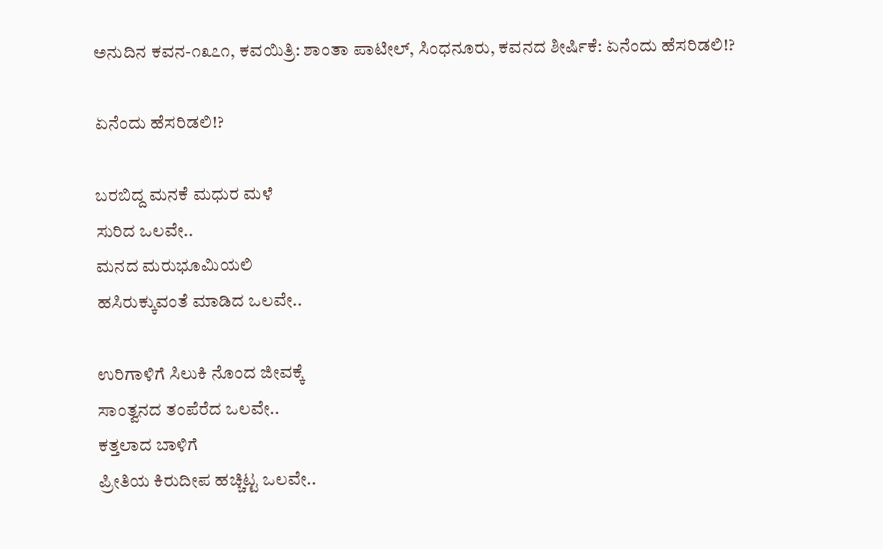ಅನುದಿನ ಕವನ-೧೩೭೧, ಕವಯಿತ್ರಿ: ಶಾಂತಾ ಪಾಟೀಲ್, ಸಿಂಧನೂರು, ಕವನದ ಶೀರ್ಷಿಕೆ: ಏನೆಂದು ಹೆಸರಿಡಲಿ!?

ಏನೆಂದು ಹೆಸರಿಡಲಿ!?

ಬರಬಿದ್ದ ಮನಕೆ ಮಧುರ‌ ಮಳೆ
ಸುರಿದ ಒಲವೇ..
ಮನದ ಮರುಭೂಮಿಯಲಿ
ಹಸಿರುಕ್ಕುವಂತೆ ಮಾಡಿದ ಒಲವೇ..

ಉರಿಗಾಳಿಗೆ ಸಿಲುಕಿ ನೊಂದ ಜೀವಕ್ಕೆ
ಸಾಂತ್ವನದ ತಂಪೆರೆದ ಒಲವೇ..
ಕತ್ತಲಾದ ಬಾಳಿಗೆ
ಪ್ರೀತಿಯ ಕಿರುದೀಪ ಹಚ್ಚಿಟ್ಟ ಒಲವೇ..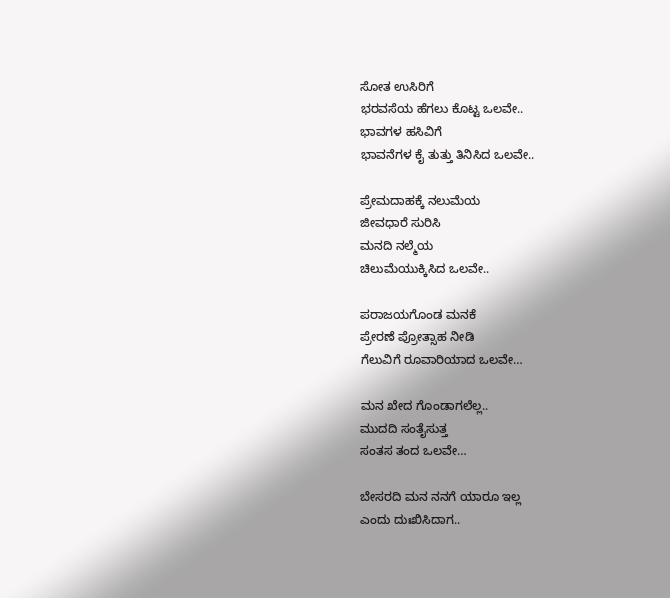ಸೋತ ಉಸಿರಿಗೆ
ಭರವಸೆಯ ಹೆಗಲು ಕೊಟ್ಟ ಒಲವೇ..
ಭಾವಗಳ ಹಸಿವಿಗೆ
ಭಾವನೆಗಳ ಕೈ ತುತ್ತು ತಿನಿಸಿದ ಒಲವೇ..

ಪ್ರೇಮದಾಹಕ್ಕೆ ನಲುಮೆಯ
ಜೀವಧಾರೆ ಸುರಿಸಿ
ಮನದಿ‌ ನಲ್ಮೆಯ
ಚಿಲುಮೆಯುಕ್ಕಿಸಿದ ಒಲವೇ..

ಪರಾಜಯಗೊಂಡ ಮನಕೆ
ಪ್ರೇರಣೆ ಪ್ರೋತ್ಸಾಹ ನೀಡಿ
ಗೆಲುವಿಗೆ ರೂವಾರಿಯಾದ ಒಲವೇ…

ಮನ ಖೇದ ಗೊಂಡಾಗಲೆಲ್ಲ..
ಮುದದಿ ಸಂತೈಸುತ್ತ
ಸಂತಸ ತಂದ ಒಲವೇ…

ಬೇಸರದಿ ಮನ ನನಗೆ ಯಾರೂ ಇಲ್ಲ
ಎಂದು ದುಃಖಿಸಿದಾಗ..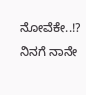ನೋವೆಕೇ..!?
ನಿನಗೆ ನಾನೇ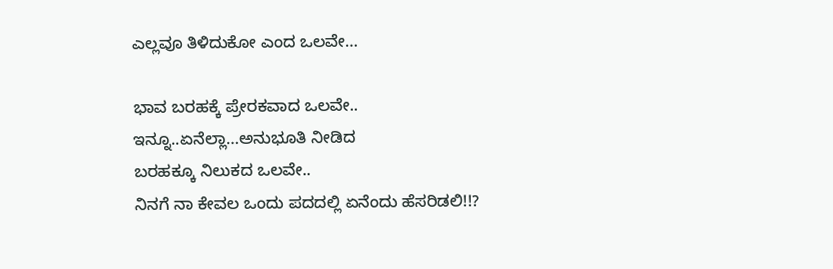ಎಲ್ಲವೂ ತಿಳಿದುಕೋ ಎಂದ ಒಲವೇ…

ಭಾವ ಬರಹಕ್ಕೆ ಪ್ರೇರಕವಾದ ಒಲವೇ..
ಇನ್ನೂ..ಏನೆಲ್ಲಾ…ಅನುಭೂತಿ ನೀಡಿದ
ಬರಹಕ್ಕೂ ನಿಲುಕದ ಒಲವೇ..
ನಿನಗೆ ನಾ ಕೇವಲ ಒಂದು ಪದದಲ್ಲಿ ಏನೆಂದು ಹೆಸರಿಡಲಿ!!?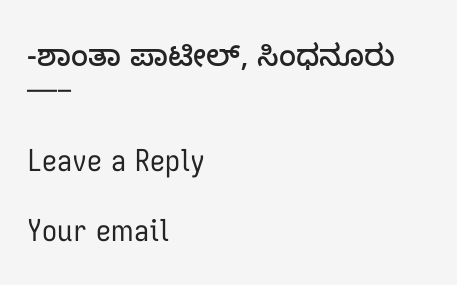-ಶಾಂತಾ ಪಾಟೀಲ್, ಸಿಂಧನೂರು
—–

Leave a Reply

Your email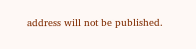address will not be published.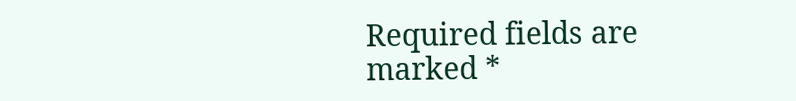Required fields are marked *